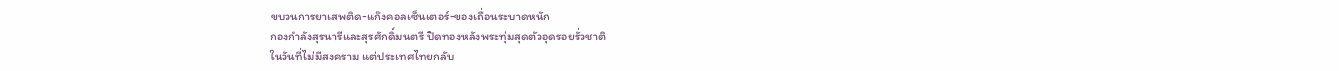ขบวนการยาเสพติด-แก๊งคอลเซ็นเตอร์-ของเถื่อนระบาดหนัก
กองกำลังสุรนารีและสุรศักดิ์มนตรี ปิดทองหลังพระทุ่มสุดตัวอุดรอยรั่วชาติ
ในวันที่ไม่มีสงคราม แต่ประเทศไทยกลับ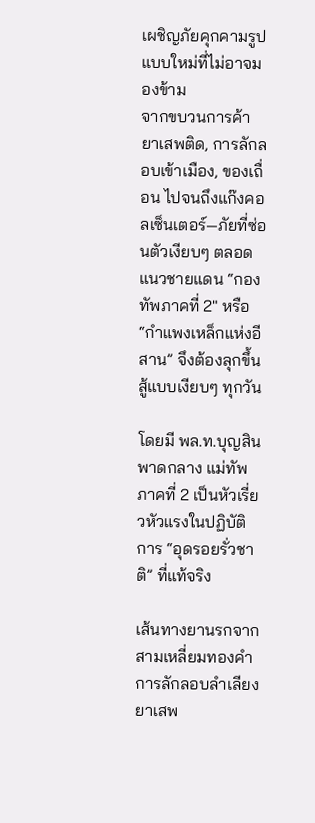เผชิญภัยคุกคามรูปแบบใหม่ที่ไม่อาจมองข้าม
จากขบวนการค้ายาเสพติด, การลักลอบเข้าเมือง, ของเถื่อน ไปจนถึงแก๊งคอลเซ็นเตอร์—ภัยที่ซ่อนตัวเงียบๆ ตลอดแนวชายแดน “กองทัพภาคที่ 2″ หรือ “กำแพงเหล็กแห่งอีสาน” จึงต้องลุกขึ้นสู้แบบเงียบๆ ทุกวัน

โดยมี พล.ท.บุญสิน พาดกลาง แม่ทัพภาคที่ 2 เป็นหัวเรี่ยวหัวแรงในปฏิบัติการ “อุดรอยรั่วชาติ” ที่แท้จริง

เส้นทางยานรกจากสามเหลี่ยมทองคำ
การลักลอบลำเลียงยาเสพ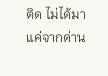ติด ไม่ได้มาแค่จากด่าน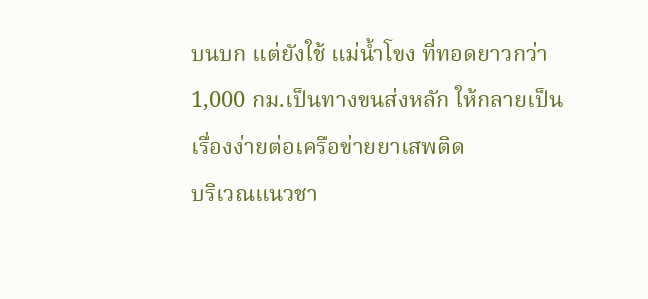บนบก แต่ยังใช้ แม่น้ำโขง ที่ทอดยาวกว่า 1,000 กม.เป็นทางขนส่งหลัก ให้กลายเป็นเรื่องง่ายต่อเครือข่ายยาเสพติด
บริเวณแนวชา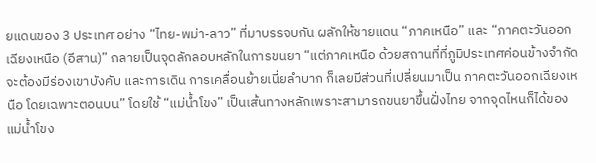ยแดนของ 3 ประเทศ อย่าง “ไทย-พม่า-ลาว” ที่มาบรรจบกัน ผลักให้ชายแดน “ภาคเหนือ” และ “ภาคตะวันออกเฉียงเหนือ (อีสาน)” กลายเป็นจุดลักลอบหลักในการขนยา “แต่ภาคเหนือ ด้วยสถานที่ที่ภูมิประเทศค่อนข้างจำกัด จะต้องมีร่องเขาบังคับ และการเดิน การเคลื่อนย้ายเนี่ยลำบาก ก็เลยมีส่วนที่เปลี่ยนมาเป็น ภาคตะวันออกเฉียงเหนือ โดยเฉพาะตอนบน” โดยใช้ “แม่น้ำโขง” เป็นเส้นทางหลักเพราะสามารถขนยาขึ้นฝั่งไทย จากจุดไหนก็ได้ของแม่น้ำโขง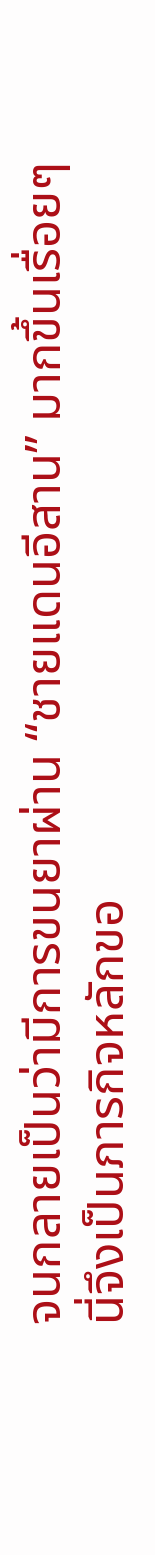จนกลายเป็นว่ามีการขนยาผ่าน “ชายแดนอีสาน” มากขึ้นเรื่อยๆ
นี่จึงเป็นภารกิจหลักขอ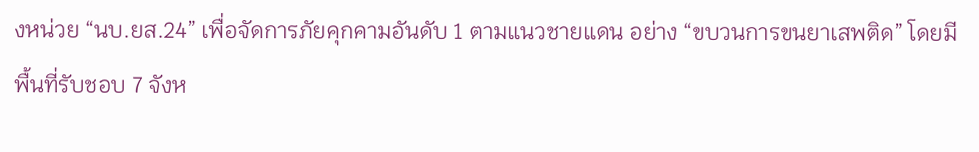งหน่วย “นบ.ยส.24” เพื่อจัดการภัยคุกคามอันดับ 1 ตามแนวชายแดน อย่าง “ขบวนการขนยาเสพติด” โดยมีพื้นที่รับชอบ 7 จังห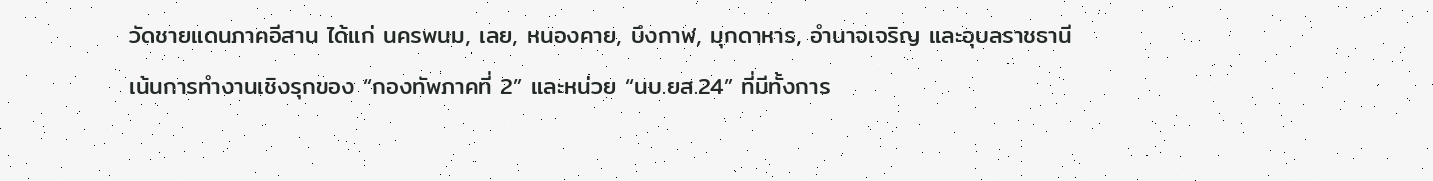วัดชายแดนภาคอีสาน ได้แก่ นครพนม, เลย, หนองคาย, บึงกาฬ, มุกดาหาร, อำนาจเจริญ และอุบลราชธานี
เน้นการทำงานเชิงรุกของ “กองทัพภาคที่ 2” และหน่วย “นบ.ยส.24” ที่มีทั้งการ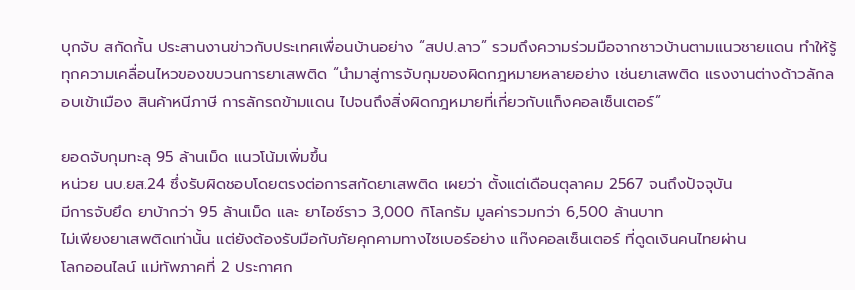บุกจับ สกัดกั้น ประสานงานข่าวกับประเทศเพื่อนบ้านอย่าง “สปป.ลาว” รวมถึงความร่วมมือจากชาวบ้านตามแนวชายแดน ทำให้รู้ทุกความเคลื่อนไหวของขบวนการยาเสพติด “นำมาสู่การจับกุมของผิดกฎหมายหลายอย่าง เช่นยาเสพติด แรงงานต่างด้าวลักลอบเข้าเมือง สินค้าหนีภาษี การลักรถข้ามแดน ไปจนถึงสิ่งผิดกฎหมายที่เกี่ยวกับแก็งคอลเซ็นเตอร์”

ยอดจับกุมทะลุ 95 ล้านเม็ด แนวโน้มเพิ่มขึ้น
หน่วย นบ.ยส.24 ซึ่งรับผิดชอบโดยตรงต่อการสกัดยาเสพติด เผยว่า ตั้งแต่เดือนตุลาคม 2567 จนถึงปัจจุบัน
มีการจับยึด ยาบ้ากว่า 95 ล้านเม็ด และ ยาไอซ์ราว 3,000 กิโลกรัม มูลค่ารวมกว่า 6,500 ล้านบาท
ไม่เพียงยาเสพติดเท่านั้น แต่ยังต้องรับมือกับภัยคุกคามทางไซเบอร์อย่าง แก๊งคอลเซ็นเตอร์ ที่ดูดเงินคนไทยผ่าน
โลกออนไลน์ แม่ทัพภาคที่ 2 ประกาศก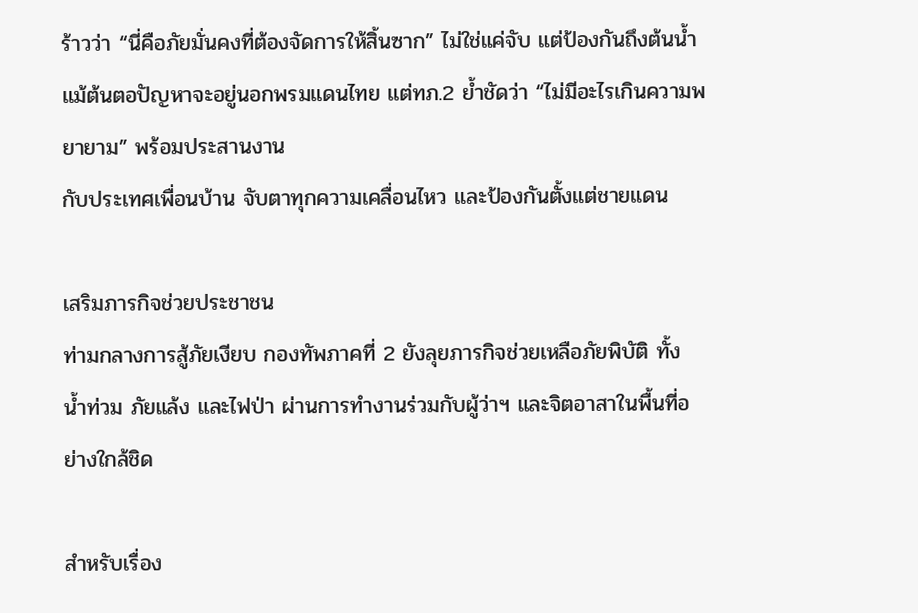ร้าวว่า “นี่คือภัยมั่นคงที่ต้องจัดการให้สิ้นซาก” ไม่ใช่แค่จับ แต่ป้องกันถึงต้นน้ำ
แม้ต้นตอปัญหาจะอยู่นอกพรมแดนไทย แต่ทภ.2 ย้ำชัดว่า “ไม่มีอะไรเกินความพยายาม” พร้อมประสานงาน
กับประเทศเพื่อนบ้าน จับตาทุกความเคลื่อนไหว และป้องกันตั้งแต่ชายแดน

เสริมภารกิจช่วยประชาชน
ท่ามกลางการสู้ภัยเงียบ กองทัพภาคที่ 2 ยังลุยภารกิจช่วยเหลือภัยพิบัติ ทั้ง น้ำท่วม ภัยแล้ง และไฟป่า ผ่านการทำงานร่วมกับผู้ว่าฯ และจิตอาสาในพื้นที่อย่างใกล้ชิด

สำหรับเรื่อง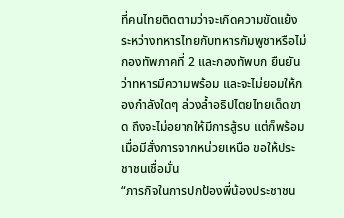ที่คนไทยติดตามว่าจะเกิดความขัดแย้งระหว่างทหารไทยกับทหารกัมพูชาหรือไม่
กองทัพภาคที่ 2 และกองทัพบก ยืนยันว่าทหารมีความพร้อม และจะไม่ยอมให้กองกำลังใดๆ ล่วงล้ำอธิปไตยไทยเด็ดขาด ถึงจะไม่อยากให้มีการสู้รบ แต่ก็พร้อมเมื่อมีสั่งการจากหน่วยเหนือ ขอให้ประชาชนเชื่อมั่น
“ภารกิจในการปกป้องพี่น้องประชาชน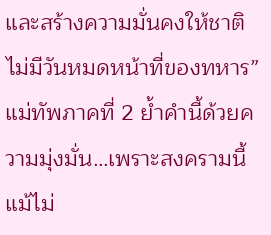และสร้างความมั่นคงให้ชาติ ไม่มีวันหมดหน้าที่ของทหาร”
แม่ทัพภาคที่ 2 ย้ำคำนี้ด้วยความมุ่งมั่น…เพราะสงครามนี้ แม้ไม่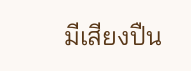มีเสียงปืน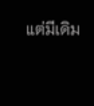แต่มีเดิม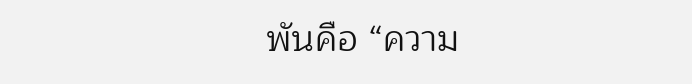พันคือ “ความ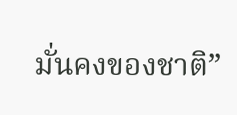มั่นคงของชาติ”